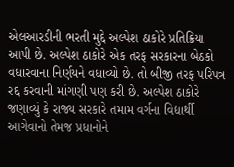એલઆરડીની ભરતી મુદ્દે અલ્પેશ ઠાકોરે પ્રતિક્રિયા આપી છે. અલ્પેશ ઠાકોરે એક તરફ સરકારના બેઠકો વધારવાના નિર્ણયને વધાવ્યો છે. તો બીજી તરફ પરિપત્ર રદ્દ કરવાની માંગણી પણ કરી છે. અલ્પેશ ઠાકોરે જણાવ્યું કે રાજ્ય સરકારે તમામ વર્ગના વિદ્યાર્થી આગેવાનો તેમજ પ્રધાનોને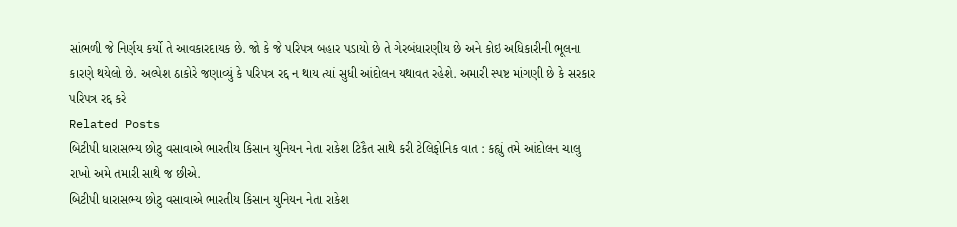સાંભળી જે નિર્ણય કર્યો તે આવકારદાયક છે. જો કે જે પરિપત્ર બહાર પડાયો છે તે ગેરબંધારણીય છે અને કોઇ અધિકારીની ભૂલના કારણે થયેલો છે. અલ્પેશ ઠાકોરે જણાવ્યું કે પરિપત્ર રદ્દ ન થાય ત્યાં સુધી આંદોલન યથાવત રહેશે. અમારી સ્પષ્ટ માંગણી છે કે સરકાર પરિપત્ર રદ્દ કરે
Related Posts
બિટીપી ધારાસભ્ય છોટુ વસાવાએ ભારતીય કિસાન યુનિયન નેતા રાકેશ ટિકૈત સાથે કરી ટેલિફોનિક વાત : કહ્યું તમે આંદોલન ચાલુ રાખો અમે તમારી સાથે જ છીએ.
બિટીપી ધારાસભ્ય છોટુ વસાવાએ ભારતીય કિસાન યુનિયન નેતા રાકેશ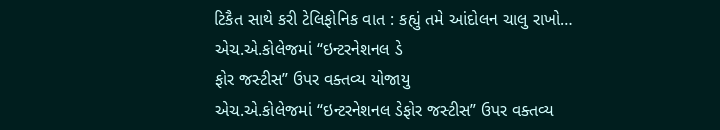ટિકૈત સાથે કરી ટેલિફોનિક વાત : કહ્યું તમે આંદોલન ચાલુ રાખો…
એચ.એ.કોલેજમાં “ઇન્ટરનેશનલ ડે
ફોર જસ્ટીસ” ઉપર વક્તવ્ય યોજાયુ
એચ.એ.કોલેજમાં “ઇન્ટરનેશનલ ડેફોર જસ્ટીસ” ઉપર વક્તવ્ય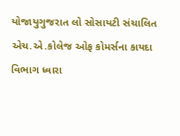યોજાયુગુજરાત લો સોસાયટી સંચાલિત એચ.એ.કોલેજ ઓફ કોમર્સના કાયદા વિભાગ ધ્વારા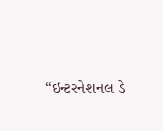“ઇન્ટરનેશનલ ડે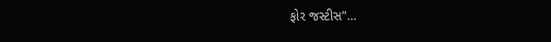ફોર જસ્ટીસ”…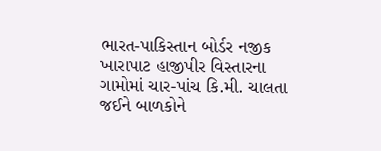ભારત-પાકિસ્તાન બોર્ડર નજીક ખારાપાટ હાજીપીર વિસ્તારના ગામોમાં ચાર-પાંચ કિ.મી. ચાલતા જઈને બાળકોને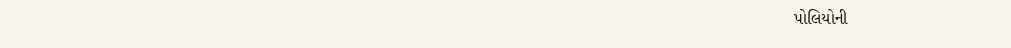પોલિયોની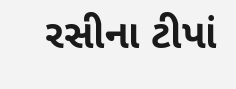રસીના ટીપાં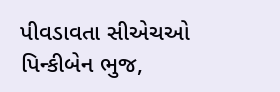પીવડાવતા સીએચઓ પિન્કીબેન ભુજ,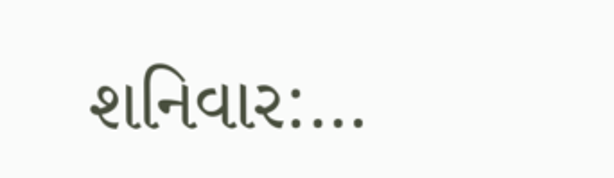શનિવાર:…